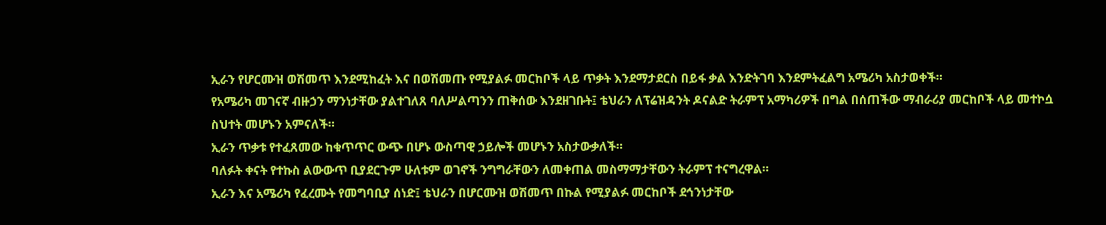ኢራን የሆርሙዝ ወሽመጥ እንደሚከፈት እና በወሽመጡ የሚያልፉ መርከቦች ላይ ጥቃት እንደማታደርስ በይፋ ቃል እንድትገባ እንደምትፈልግ አሜሪካ አስታወቀች።
የአሜሪካ መገናኛ ብዙኃን ማንነታቸው ያልተገለጸ ባለሥልጣንን ጠቅሰው እንደዘገቡት፤ ቴህራን ለፕሬዝዳንት ዶናልድ ትራምፕ አማካሪዎች በግል በሰጠችው ማብራሪያ መርከቦች ላይ መተኮሷ ስህተት መሆኑን አምናለች።
ኢራን ጥቃቱ የተፈጸመው ከቁጥጥር ውጭ በሆኑ ውስጣዊ ኃይሎች መሆኑን አስታውቃለች።
ባለፉት ቀናት የተኩስ ልውውጥ ቢያደርጉም ሁለቱም ወገኖች ንግግራቸውን ለመቀጠል መስማማታቸውን ትራምፕ ተናግረዋል።
ኢራን እና አሜሪካ የፈረሙት የመግባቢያ ሰነድ፤ ቴህራን በሆርሙዝ ወሽመጥ በኩል የሚያልፉ መርከቦች ደኅንነታቸው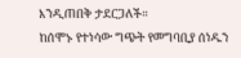እንዲጠበቅ ታደርጋለች።
ከሰሞኑ የተነሳው ግጭት የመግባቢያ ሰነዱን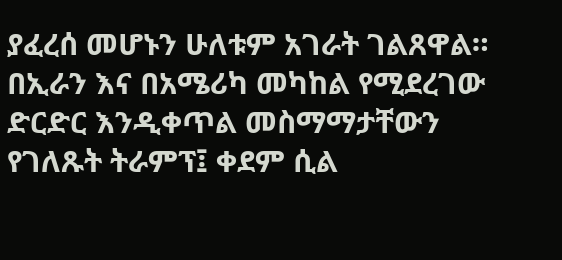ያፈረሰ መሆኑን ሁለቱም አገራት ገልጸዋል።
በኢራን እና በአሜሪካ መካከል የሚደረገው ድርድር እንዲቀጥል መስማማታቸውን የገለጹት ትራምፕ፤ ቀደም ሲል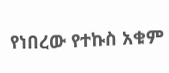የነበረው የተኩስ አቁም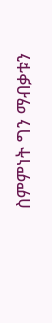ስምምነት ግን ማብቃቱን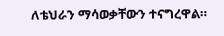ለቴህራን ማሳወቃቸውን ተናግረዋል።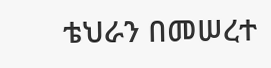ቴህራን በመሠረተ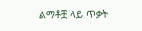ልማቶቿ ላይ ጥቃት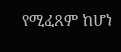የሚፈጸም ከሆነ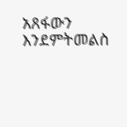አጸፋውን እንደምትመልስ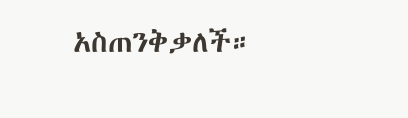አስጠንቅቃለች።